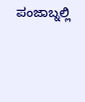ಪಂಜಾಬ್ನಲ್ಲಿ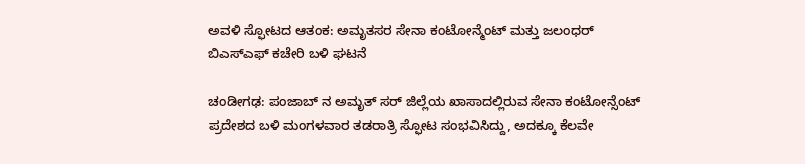ಅವಳಿ ಸ್ಫೋಟದ ಆತಂಕ: ಅಮೃತಸರ ಸೇನಾ ಕಂಟೋನ್ಮೆಂಟ್ ಮತ್ತು ಜಲಂಧರ್ ಬಿಎಸ್ಎಫ್ ಕಚೇರಿ ಬಳಿ ಘಟನೆ

ಚಂಡೀಗಢ: ಪಂಜಾಬ್ ನ ಅಮೃತ್ ಸರ್ ಜಿಲ್ಲೆಯ ಖಾಸಾದಲ್ಲಿರುವ ಸೇನಾ ಕಂಟೋನ್ಸೆಂಟ್ ಪ್ರದೇಶದ ಬಳಿ ಮಂಗಳವಾರ ತಡರಾತ್ರಿ ಸ್ಫೋಟ ಸಂಭವಿಸಿದ್ದು, ಅದಕ್ಕೂ ಕೆಲವೇ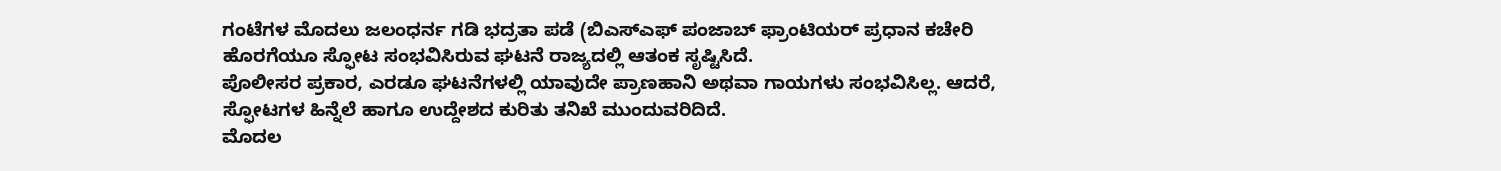ಗಂಟೆಗಳ ಮೊದಲು ಜಲಂಧರ್ನ ಗಡಿ ಭದ್ರತಾ ಪಡೆ (ಬಿಎಸ್ಎಫ್ ಪಂಜಾಬ್ ಫ್ರಾಂಟಿಯರ್ ಪ್ರಧಾನ ಕಚೇರಿ ಹೊರಗೆಯೂ ಸ್ಫೋಟ ಸಂಭವಿಸಿರುವ ಘಟನೆ ರಾಜ್ಯದಲ್ಲಿ ಆತಂಕ ಸೃಷ್ಟಿಸಿದೆ.
ಪೊಲೀಸರ ಪ್ರಕಾರ, ಎರಡೂ ಘಟನೆಗಳಲ್ಲಿ ಯಾವುದೇ ಪ್ರಾಣಹಾನಿ ಅಥವಾ ಗಾಯಗಳು ಸಂಭವಿಸಿಲ್ಲ. ಆದರೆ, ಸ್ಫೋಟಗಳ ಹಿನ್ನೆಲೆ ಹಾಗೂ ಉದ್ದೇಶದ ಕುರಿತು ತನಿಖೆ ಮುಂದುವರಿದಿದೆ.
ಮೊದಲ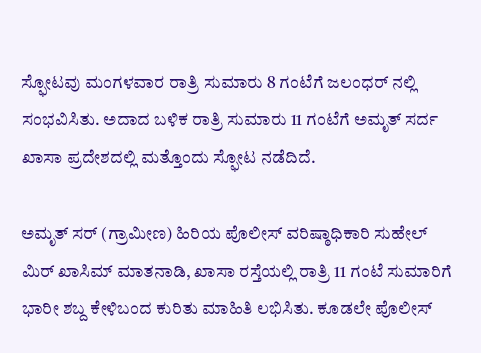ಸ್ಫೋಟವು ಮಂಗಳವಾರ ರಾತ್ರಿ ಸುಮಾರು 8 ಗಂಟೆಗೆ ಜಲಂಧರ್ ನಲ್ಲಿ ಸಂಭವಿಸಿತು. ಅದಾದ ಬಳಿಕ ರಾತ್ರಿ ಸುಮಾರು 11 ಗಂಟೆಗೆ ಅಮೃತ್ ಸರ್ದ ಖಾಸಾ ಪ್ರದೇಶದಲ್ಲಿ ಮತ್ತೊಂದು ಸ್ಫೋಟ ನಡೆದಿದೆ.

ಅಮೃತ್ ಸರ್ (ಗ್ರಾಮೀಣ) ಹಿರಿಯ ಪೊಲೀಸ್ ವರಿಷ್ಠಾಧಿಕಾರಿ ಸುಹೇಲ್ ಮಿರ್ ಖಾಸಿಮ್ ಮಾತನಾಡಿ, ಖಾಸಾ ರಸ್ತೆಯಲ್ಲಿ ರಾತ್ರಿ 11 ಗಂಟೆ ಸುಮಾರಿಗೆ ಭಾರೀ ಶಬ್ದ ಕೇಳಿಬಂದ ಕುರಿತು ಮಾಹಿತಿ ಲಭಿಸಿತು. ಕೂಡಲೇ ಪೊಲೀಸ್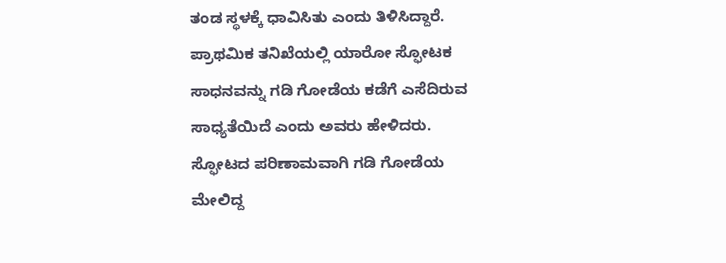ತಂಡ ಸ್ಥಳಕ್ಕೆ ಧಾವಿಸಿತು ಎಂದು ತಿಳಿಸಿದ್ದಾರೆ.
ಪ್ರಾಥಮಿಕ ತನಿಖೆಯಲ್ಲಿ ಯಾರೋ ಸ್ಫೋಟಕ ಸಾಧನವನ್ನು ಗಡಿ ಗೋಡೆಯ ಕಡೆಗೆ ಎಸೆದಿರುವ ಸಾಧ್ಯತೆಯಿದೆ ಎಂದು ಅವರು ಹೇಳಿದರು. ಸ್ಫೋಟದ ಪರಿಣಾಮವಾಗಿ ಗಡಿ ಗೋಡೆಯ ಮೇಲಿದ್ದ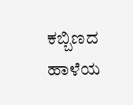ಕಬ್ಬಿಣದ ಹಾಳೆಯ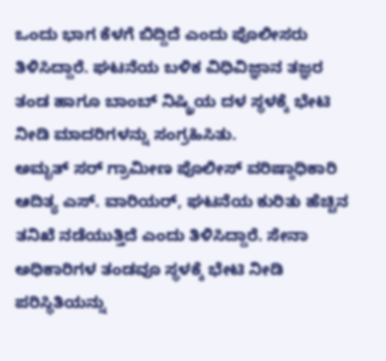ಒಂದು ಭಾಗ ಕೆಳಗೆ ಬಿದ್ದಿದೆ ಎಂದು ಪೊಲೀಸರು ತಿಳಿಸಿದ್ದಾರೆ. ಘಟನೆಯ ಬಳಿಕ ವಿಧಿವಿಜ್ಞಾನ ತಜ್ಞರ ತಂಡ ಹಾಗೂ ಬಾಂಬ್ ನಿಷ್ಕ್ರಿಯ ದಳ ಸ್ಥಳಕ್ಕೆ ಭೇಟಿ ನೀಡಿ ಮಾದರಿಗಳನ್ನು ಸಂಗ್ರಹಿಸಿತು.
ಅಮೃತ್ ಸರ್ ಗ್ರಾಮೀಣ ಪೊಲೀಸ್ ವರಿಷ್ಠಾಧಿಕಾರಿ ಆದಿತ್ಯ ಎಸ್. ವಾರಿಯರ್, ಘಟನೆಯ ಕುರಿತು ಹೆಚ್ಚಿನ ತನಿಖೆ ನಡೆಯುತ್ತಿದೆ ಎಂದು ತಿಳಿಸಿದ್ದಾರೆ. ಸೇನಾ ಅಧಿಕಾರಿಗಳ ತಂಡವೂ ಸ್ಥಳಕ್ಕೆ ಭೇಟಿ ನೀಡಿ ಪರಿಸ್ಥಿತಿಯನ್ನು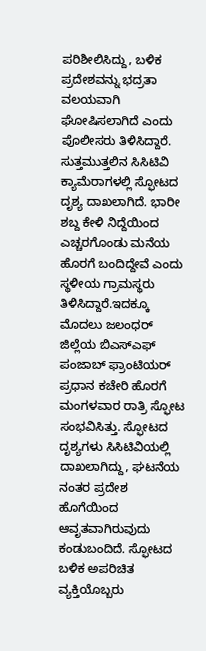ಪರಿಶೀಲಿಸಿದ್ದು, ಬಳಿಕ ಪ್ರದೇಶವನ್ನು ಭದ್ರತಾ ವಲಯವಾಗಿ ಘೋಷಿಸಲಾಗಿದೆ ಎಂದು ಪೊಲೀಸರು ತಿಳಿಸಿದ್ದಾರೆ.
ಸುತ್ತಮುತ್ತಲಿನ ಸಿಸಿಟಿವಿ ಕ್ಯಾಮೆರಾಗಳಲ್ಲಿ ಸ್ಫೋಟದ ದೃಶ್ಯ ದಾಖಲಾಗಿದೆ. ಭಾರೀ ಶಬ್ದ ಕೇಳಿ ನಿದ್ದೆಯಿಂದ ಎಚ್ಚರಗೊಂಡು ಮನೆಯ ಹೊರಗೆ ಬಂದಿದ್ದೇವೆ ಎಂದು ಸ್ಥಳೀಯ ಗ್ರಾಮಸ್ಥರು ತಿಳಿಸಿದ್ದಾರೆ.ಇದಕ್ಕೂ ಮೊದಲು ಜಲಂಧರ್ ಜಿಲ್ಲೆಯ ಬಿಎಸ್ಎಫ್ ಪಂಜಾಬ್ ಫ್ರಾಂಟಿಯರ್ ಪ್ರಧಾನ ಕಚೇರಿ ಹೊರಗೆ ಮಂಗಳವಾರ ರಾತ್ರಿ ಸ್ಫೋಟ ಸಂಭವಿಸಿತ್ತು. ಸ್ಫೋಟದ ದೃಶ್ಯಗಳು ಸಿಸಿಟಿವಿಯಲ್ಲಿ ದಾಖಲಾಗಿದ್ದು, ಘಟನೆಯ ನಂತರ ಪ್ರದೇಶ ಹೊಗೆಯಿಂದ ಆವೃತವಾಗಿರುವುದು ಕಂಡುಬಂದಿದೆ. ಸ್ಫೋಟದ ಬಳಿಕ ಅಪರಿಚಿತ ವ್ಯಕ್ತಿಯೊಬ್ಬರು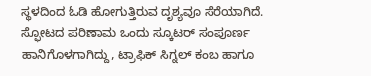ಸ್ಥಳದಿಂದ ಓಡಿ ಹೋಗುತ್ತಿರುವ ದೃಶ್ಯವೂ ಸೆರೆಯಾಗಿದೆ.
ಸ್ಫೋಟದ ಪರಿಣಾಮ ಒಂದು ಸ್ಕೂಟರ್ ಸಂಪೂರ್ಣ ಹಾನಿಗೊಳಗಾಗಿದ್ದು, ಟ್ರಾಫಿಕ್ ಸಿಗ್ನಲ್ ಕಂಬ ಹಾಗೂ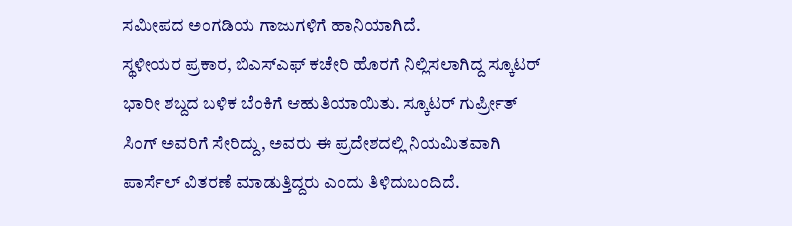ಸಮೀಪದ ಅಂಗಡಿಯ ಗಾಜುಗಳಿಗೆ ಹಾನಿಯಾಗಿದೆ.
ಸ್ಥಳೀಯರ ಪ್ರಕಾರ, ಬಿಎಸ್ಎಫ್ ಕಚೇರಿ ಹೊರಗೆ ನಿಲ್ಲಿಸಲಾಗಿದ್ದ ಸ್ಕೂಟರ್ ಭಾರೀ ಶಬ್ದದ ಬಳಿಕ ಬೆಂಕಿಗೆ ಆಹುತಿಯಾಯಿತು. ಸ್ಕೂಟರ್ ಗುರ್ಪ್ರೀತ್ ಸಿಂಗ್ ಅವರಿಗೆ ಸೇರಿದ್ದು, ಅವರು ಈ ಪ್ರದೇಶದಲ್ಲಿ ನಿಯಮಿತವಾಗಿ ಪಾರ್ಸೆಲ್ ವಿತರಣೆ ಮಾಡುತ್ತಿದ್ದರು ಎಂದು ತಿಳಿದುಬಂದಿದೆ.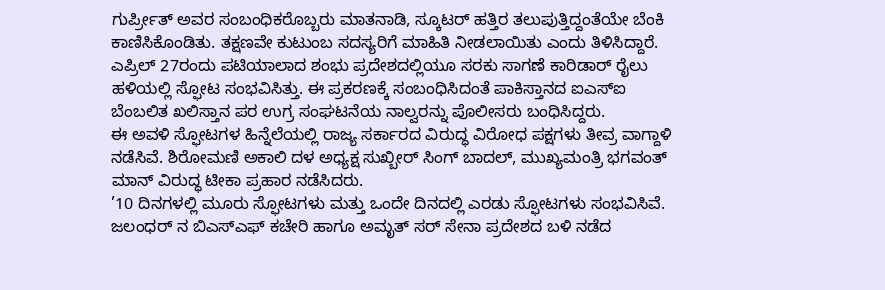ಗುರ್ಪ್ರೀತ್ ಅವರ ಸಂಬಂಧಿಕರೊಬ್ಬರು ಮಾತನಾಡಿ, ಸ್ಕೂಟರ್ ಹತ್ತಿರ ತಲುಪುತ್ತಿದ್ದಂತೆಯೇ ಬೆಂಕಿ ಕಾಣಿಸಿಕೊಂಡಿತು. ತಕ್ಷಣವೇ ಕುಟುಂಬ ಸದಸ್ಯರಿಗೆ ಮಾಹಿತಿ ನೀಡಲಾಯಿತು ಎಂದು ತಿಳಿಸಿದ್ದಾರೆ.
ಎಪ್ರಿಲ್ 27ರಂದು ಪಟಿಯಾಲಾದ ಶಂಭು ಪ್ರದೇಶದಲ್ಲಿಯೂ ಸರಕು ಸಾಗಣೆ ಕಾರಿಡಾರ್ ರೈಲು ಹಳಿಯಲ್ಲಿ ಸ್ಫೋಟ ಸಂಭವಿಸಿತ್ತು. ಈ ಪ್ರಕರಣಕ್ಕೆ ಸಂಬಂಧಿಸಿದಂತೆ ಪಾಕಿಸ್ತಾನದ ಐಎಸ್ಐ ಬೆಂಬಲಿತ ಖಲಿಸ್ತಾನ ಪರ ಉಗ್ರ ಸಂಘಟನೆಯ ನಾಲ್ವರನ್ನು ಪೊಲೀಸರು ಬಂಧಿಸಿದ್ದರು.
ಈ ಅವಳಿ ಸ್ಫೋಟಗಳ ಹಿನ್ನೆಲೆಯಲ್ಲಿ ರಾಜ್ಯ ಸರ್ಕಾರದ ವಿರುದ್ಧ ವಿರೋಧ ಪಕ್ಷಗಳು ತೀವ್ರ ವಾಗ್ದಾಳಿ ನಡೆಸಿವೆ. ಶಿರೋಮಣಿ ಅಕಾಲಿ ದಳ ಅಧ್ಯಕ್ಷ ಸುಖ್ಬೀರ್ ಸಿಂಗ್ ಬಾದಲ್, ಮುಖ್ಯಮಂತ್ರಿ ಭಗವಂತ್ ಮಾನ್ ವಿರುದ್ಧ ಟೀಕಾ ಪ್ರಹಾರ ನಡೆಸಿದರು.
’10 ದಿನಗಳಲ್ಲಿ ಮೂರು ಸ್ಫೋಟಗಳು ಮತ್ತು ಒಂದೇ ದಿನದಲ್ಲಿ ಎರಡು ಸ್ಫೋಟಗಳು ಸಂಭವಿಸಿವೆ. ಜಲಂಧರ್ ನ ಬಿಎಸ್ಎಫ್ ಕಚೇರಿ ಹಾಗೂ ಅಮೃತ್ ಸರ್ ಸೇನಾ ಪ್ರದೇಶದ ಬಳಿ ನಡೆದ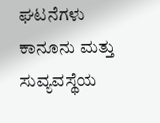ಘಟನೆಗಳು ಕಾನೂನು ಮತ್ತು ಸುವ್ಯವಸ್ಥೆಯ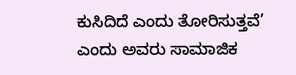ಕುಸಿದಿದೆ ಎಂದು ತೋರಿಸುತ್ತವೆ’ ಎಂದು ಅವರು ಸಾಮಾಜಿಕ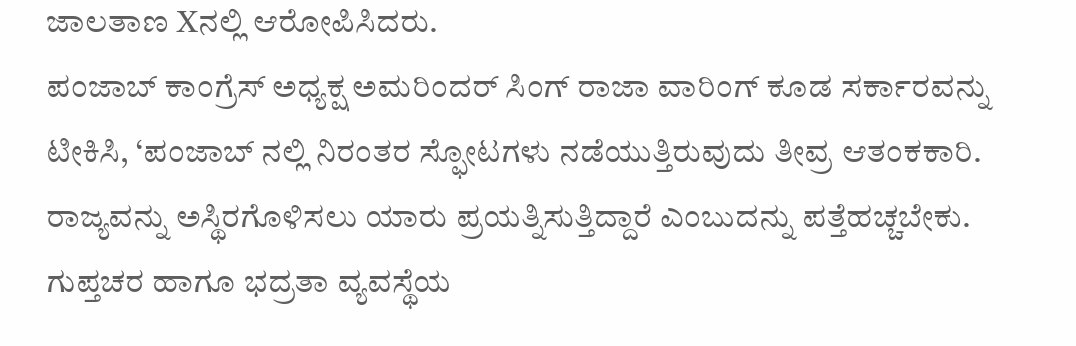ಜಾಲತಾಣ Xನಲ್ಲಿ ಆರೋಪಿಸಿದರು.
ಪಂಜಾಬ್ ಕಾಂಗ್ರೆಸ್ ಅಧ್ಯಕ್ಷ ಅಮರಿಂದರ್ ಸಿಂಗ್ ರಾಜಾ ವಾರಿಂಗ್ ಕೂಡ ಸರ್ಕಾರವನ್ನು ಟೀಕಿಸಿ, ‘ಪಂಜಾಬ್ ನಲ್ಲಿ ನಿರಂತರ ಸ್ಫೋಟಗಳು ನಡೆಯುತ್ತಿರುವುದು ತೀವ್ರ ಆತಂಕಕಾರಿ. ರಾಜ್ಯವನ್ನು ಅಸ್ಥಿರಗೊಳಿಸಲು ಯಾರು ಪ್ರಯತ್ನಿಸುತ್ತಿದ್ದಾರೆ ಎಂಬುದನ್ನು ಪತ್ತೆಹಚ್ಚಬೇಕು. ಗುಪ್ತಚರ ಹಾಗೂ ಭದ್ರತಾ ವ್ಯವಸ್ಥೆಯ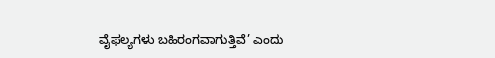ವೈಫಲ್ಯಗಳು ಬಹಿರಂಗವಾಗುತ್ತಿವೆ’ ಎಂದು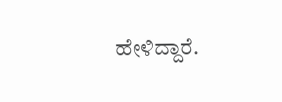ಹೇಳಿದ್ದಾರೆ.